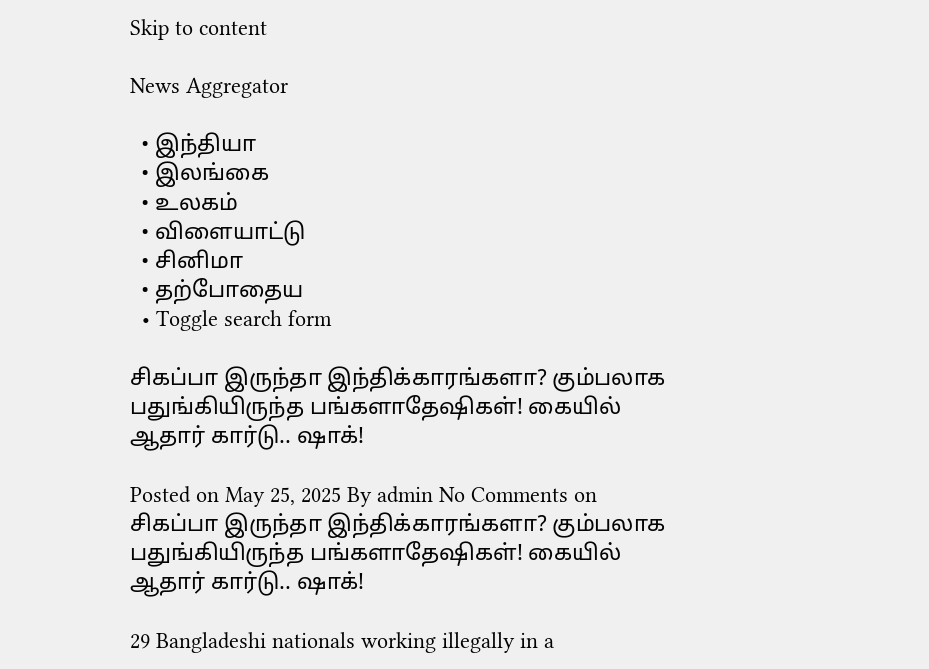Skip to content

News Aggregator

  • இந்தியா
  • இலங்கை
  • உலகம்
  • விளையாட்டு
  • சினிமா
  • தற்போதைய
  • Toggle search form

சிகப்பா இருந்தா இந்திக்காரங்களா? கும்பலாக பதுங்கியிருந்த பங்களாதேஷிகள்! கையில் ஆதார் கார்டு.. ஷாக்!

Posted on May 25, 2025 By admin No Comments on சிகப்பா இருந்தா இந்திக்காரங்களா? கும்பலாக பதுங்கியிருந்த பங்களாதேஷிகள்! கையில் ஆதார் கார்டு.. ஷாக்!

29 Bangladeshi nationals working illegally in a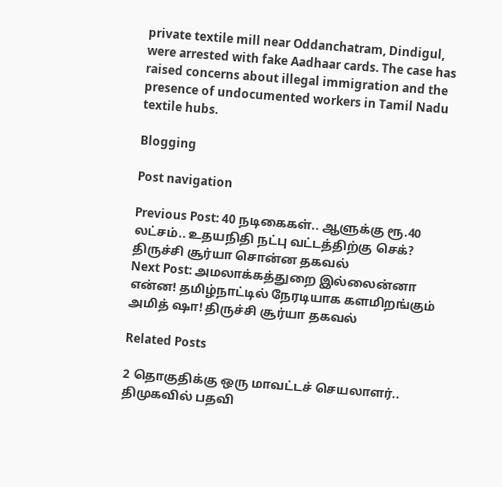private textile mill near Oddanchatram, Dindigul, were arrested with fake Aadhaar cards. The case has raised concerns about illegal immigration and the presence of undocumented workers in Tamil Nadu textile hubs.

Blogging

Post navigation

Previous Post: 40 நடிகைகள்.. ஆளுக்கு ரூ.40 லட்சம்.. உதயநிதி நட்பு வட்டத்திற்கு செக்? திருச்சி சூர்யா சொன்ன தகவல்
Next Post: அமலாக்கத்துறை இல்லைன்னா என்ன! தமிழ்நாட்டில் நேரடியாக களமிறங்கும் அமித் ஷா! திருச்சி சூர்யா தகவல்

Related Posts

2 தொகுதிக்கு ஒரு மாவட்டச் செயலாளர்.. திமுகவில் பதவி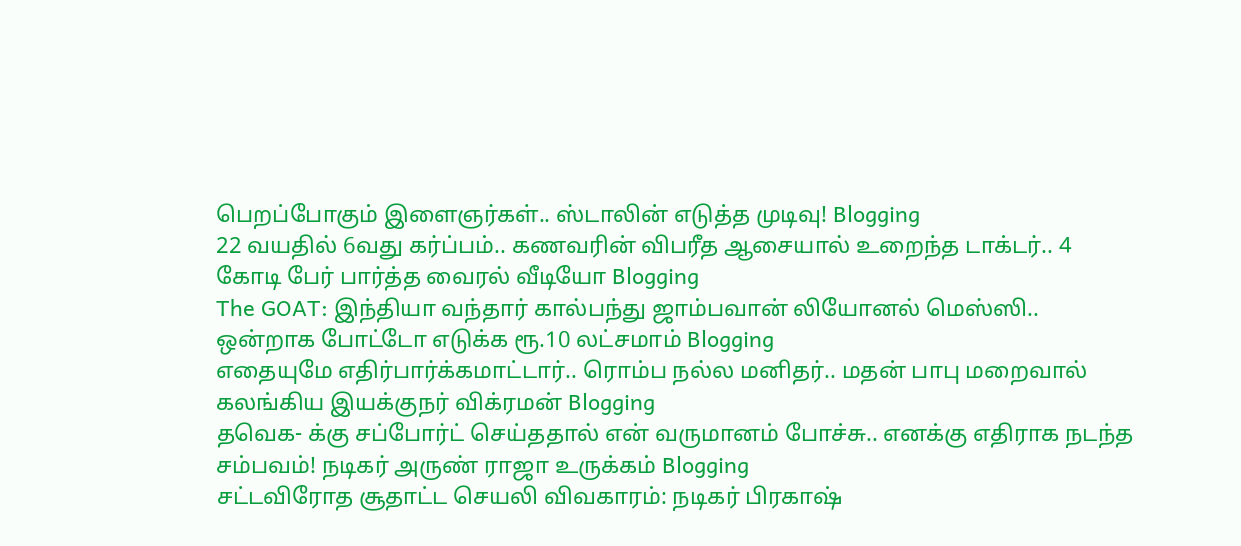பெறப்போகும் இளைஞர்கள்.. ஸ்டாலின் எடுத்த முடிவு! Blogging
22 வயதில் 6வது கர்ப்பம்.. கணவரின் விபரீத ஆசையால் உறைந்த டாக்டர்.. 4 கோடி பேர் பார்த்த வைரல் வீடியோ Blogging
The GOAT: இந்தியா வந்தார் கால்பந்து ஜாம்பவான் லியோனல் மெஸ்ஸி.. ஒன்றாக போட்டோ எடுக்க ரூ.10 லட்சமாம் Blogging
எதையுமே எதிர்பார்க்கமாட்டார்.. ரொம்ப நல்ல மனிதர்.. மதன் பாபு மறைவால் கலங்கிய இயக்குநர் விக்ரமன் Blogging
தவெக- க்கு சப்போர்ட் செய்ததால் என் வருமானம் போச்சு.. எனக்கு எதிராக நடந்த சம்பவம்! நடிகர் அருண் ராஜா உருக்கம் Blogging
சட்டவிரோத சூதாட்ட செயலி விவகாரம்: நடிகர் பிரகாஷ்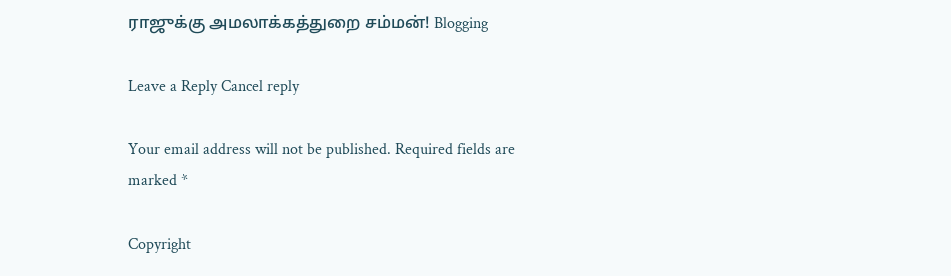ராஜுக்கு அமலாக்கத்துறை சம்மன்! Blogging

Leave a Reply Cancel reply

Your email address will not be published. Required fields are marked *

Copyright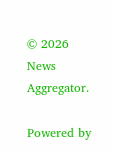© 2026 News Aggregator.

Powered by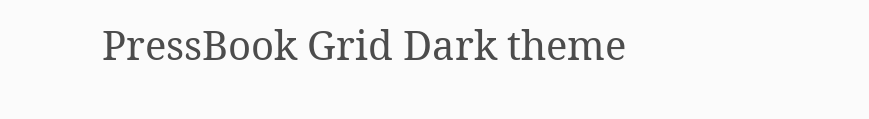PressBook Grid Dark theme